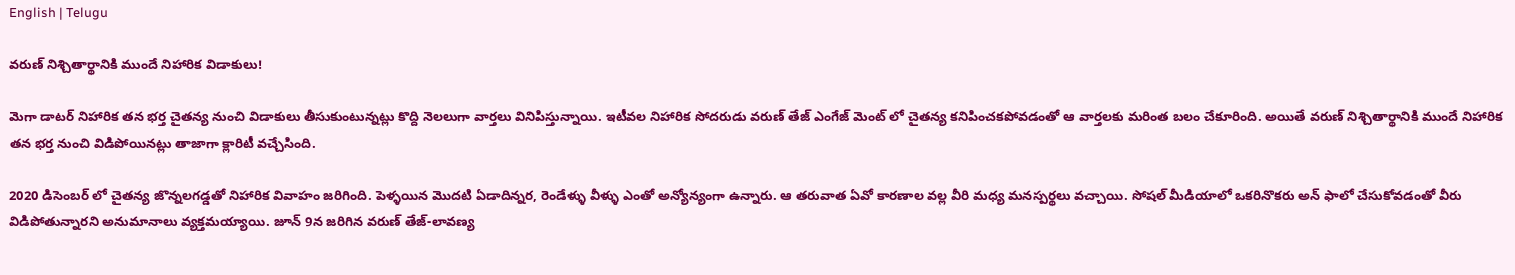English | Telugu

వరుణ్ నిశ్చితార్థానికి ముందే నిహారిక విడాకులు!

మెగా డాటర్ నిహారిక తన భర్త చైతన్య నుంచి విడాకులు తీసుకుంటున్నట్లు కొద్ది నెలలుగా వార్తలు వినిపిస్తున్నాయి. ఇటీవల నిహారిక సోదరుడు వరుణ్ తేజ్ ఎంగేజ్ మెంట్ లో చైతన్య కనిపించకపోవడంతో ఆ వార్తలకు మరింత బలం చేకూరింది. అయితే వరుణ్ నిశ్చితార్థానికి ముందే నిహారిక తన భర్త నుంచి విడిపోయినట్లు తాజాగా క్లారిటీ వచ్చేసింది.

2020 డిసెంబర్ లో చైతన్య జొన్నలగడ్డతో నిహారిక వివాహం జరిగింది. పెళ్ళయిన మొదటి ఏడాదిన్నర, రెండేళ్ళు వీళ్ళు ఎంతో అన్యోన్యంగా ఉన్నారు. ఆ తరువాత ఏవో కారణాల వల్ల వీరి మధ్య మనస్పర్థలు వచ్చాయి. సోషల్ మీడియాలో ఒకరినొకరు అన్ ఫాలో చేసుకోవడంతో వీరు విడిపోతున్నారని అనుమానాలు వ్యక్తమయ్యాయి. జూన్ 9న జరిగిన వరుణ్ తేజ్-లావణ్య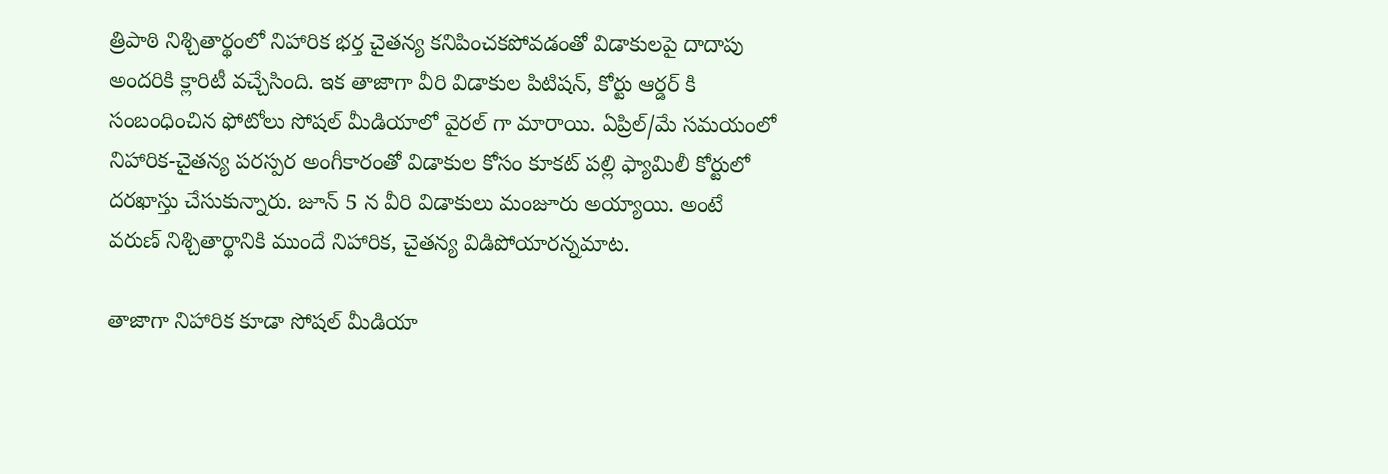త్రిపాఠి నిశ్చితార్థంలో నిహారిక భర్త చైతన్య కనిపించకపోవడంతో విడాకులపై దాదాపు అందరికి క్లారిటీ వచ్చేసింది. ఇక తాజాగా వీరి విడాకుల పిటిషన్, కోర్టు ఆర్డర్ కి సంబంధించిన ఫోటోలు సోషల్ మీడియాలో వైరల్ గా మారాయి. ఏప్రిల్/మే సమయంలో నిహారిక-చైతన్య పరస్పర అంగీకారంతో విడాకుల కోసం కూకట్ పల్లి ఫ్యామిలీ కోర్టులో దరఖాస్తు చేసుకున్నారు. జూన్ 5 న వీరి విడాకులు మంజూరు అయ్యాయి. అంటే వరుణ్ నిశ్చితార్థానికి ముందే నిహారిక, చైతన్య విడిపోయారన్నమాట.

తాజాగా నిహారిక కూడా సోషల్ మీడియా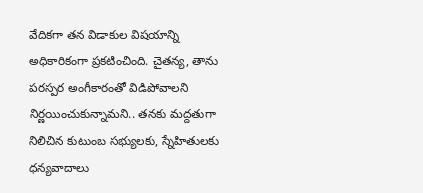వేదికగా తన విడాకుల విషయాన్ని అధికారికంగా ప్రకటించింది. చైతన్య, తాను పరస్పర అంగీకారంతో విడిపోవాలని నిర్ణయించుకున్నామని.. తనకు మద్దతుగా నిలిచిన కుటుంబ సభ్యులకు, స్నేహితులకు ధన్యవాదాలు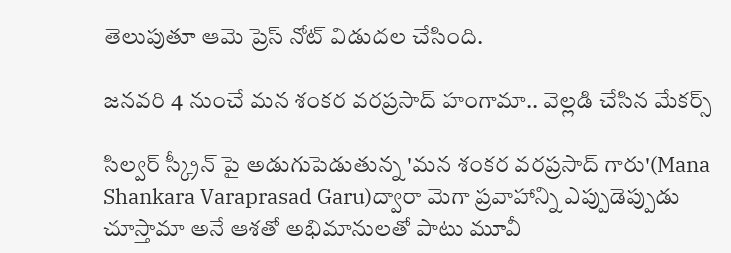తెలుపుతూ ఆమె ప్రెస్ నోట్ విడుదల చేసింది.

జనవరి 4 నుంచే మన శంకర వరప్రసాద్ హంగామా.. వెల్లడి చేసిన మేకర్స్

సిల్వర్ స్క్రీన్ పై అడుగుపెడుతున్న 'మన శంకర వరప్రసాద్ గారు'(Mana Shankara Varaprasad Garu)ద్వారా మెగా ప్రవాహాన్ని ఎప్పుడెప్పుడు చూస్తామా అనే ఆశతో అభిమానులతో పాటు మూవీ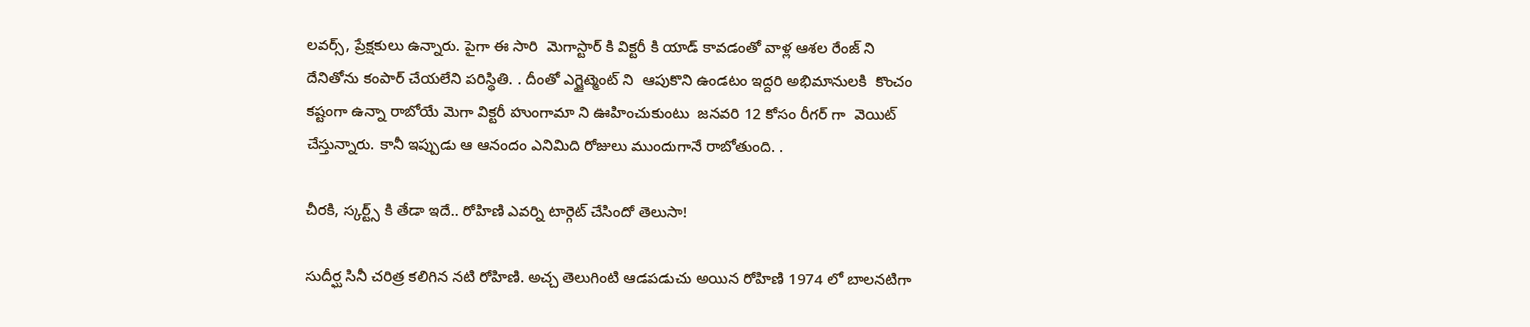లవర్స్, ప్రేక్షకులు ఉన్నారు. పైగా ఈ సారి  మెగాస్టార్ కి విక్టరీ కి యాడ్ కావడంతో వాళ్ల ఆశల రేంజ్ ని దేనితోను కంపార్ చేయలేని పరిస్థితి. . దీంతో ఎగ్జైట్మెంట్ ని  ఆపుకొని ఉండటం ఇద్దరి అభిమానులకి  కొంచం కష్టంగా ఉన్నా రాబోయే మెగా విక్టరీ హుంగామా ని ఊహించుకుంటు  జనవరి 12 కోసం రీగర్ గా  వెయిట్ చేస్తున్నారు. కానీ ఇప్పుడు ఆ ఆనందం ఎనిమిది రోజులు ముందుగానే రాబోతుంది. .

చీరకి, స్కర్ట్స్ కి తేడా ఇదే.. రోహిణి ఎవర్ని టార్గెట్ చేసిందో తెలుసా!

సుదీర్ఘ సినీ చరిత్ర కలిగిన నటి రోహిణి. అచ్చ తెలుగింటి ఆడపడుచు అయిన రోహిణి 1974 లో బాలనటిగా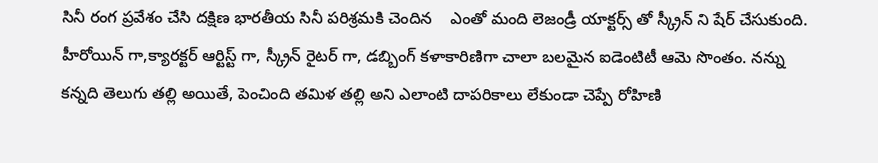సినీ రంగ ప్రవేశం చేసి దక్షిణ భారతీయ సినీ పరిశ్రమకి చెందిన    ఎంతో మంది లెజండ్రీ యాక్టర్స్ తో స్క్రీన్ ని షేర్ చేసుకుంది. హీరోయిన్ గా,క్యారక్టర్ ఆర్టిస్ట్ గా, స్క్రీన్ రైటర్ గా, డబ్బింగ్ కళాకారిణిగా చాలా బలమైన ఐడెంటిటీ ఆమె సొంతం. నన్ను కన్నది తెలుగు తల్లి అయితే, పెంచింది తమిళ తల్లి అని ఎలాంటి దాపరికాలు లేకుండా చెప్పే రోహిణి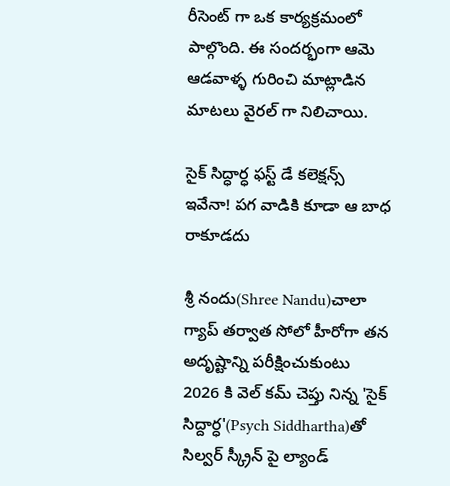రీసెంట్ గా ఒక కార్యక్రమంలో పాల్గొంది. ఈ సందర్భంగా ఆమె ఆడవాళ్ళ గురించి మాట్లాడిన మాటలు వైరల్ గా నిలిచాయి.

సైక్ సిద్ధార్ధ ఫస్ట్ డే కలెక్షన్స్ ఇవేనా! పగ వాడికి కూడా ఆ బాధ రాకూడదు

శ్రీ నందు(Shree Nandu)చాలా గ్యాప్ తర్వాత సోలో హీరోగా తన అదృష్టాన్ని పరీక్షించుకుంటు 2026 కి వెల్ కమ్ చెప్తు నిన్న 'సైక్ సిద్దార్ధ'(Psych Siddhartha)తో సిల్వర్ స్క్రీన్ పై ల్యాండ్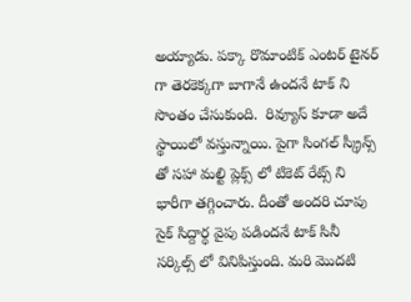అయ్యాడు. పక్కా రొమాంటిక్ ఎంటర్ టైనర్ గా తెరకెక్కగా బాగానే ఉందనే టాక్ ని సొంతం చేసుకుంది.  రివ్యూస్ కూడా అదే స్థాయిలో వస్తున్నాయి. పైగా సింగల్ స్క్రీన్స్ తో సహా మల్టి ప్లెక్స్ లో టికెట్ రేట్స్ ని భారీగా తగ్గించారు. దీంతో అందరి చూపు సైక్ సిద్దార్ధ వైపు పడిందనే టాక్ సినీ సర్కిల్స్ లో వినిపిస్తుంది. మరి మొదటి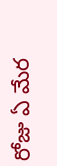రోజు ఏ మేర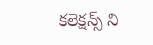కలెక్షన్స్ ని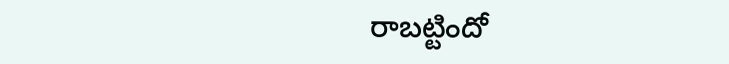రాబట్టిందో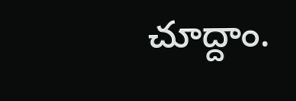చూద్దాం.